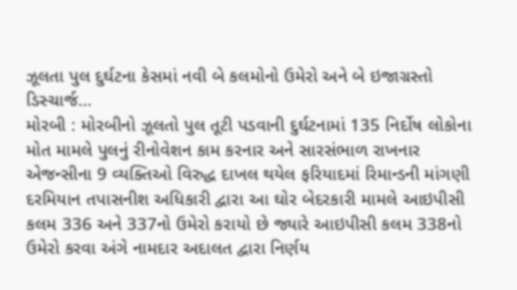ઝૂલતા પુલ દુર્ઘટના કેસમાં નવી બે કલમોનો ઉમેરો અને બે ઇજાગ્રસ્તો ડિસ્ચાર્જ…
મોરબી : મોરબીનો ઝૂલતો પુલ તૂટી પડવાની દુર્ઘટનામાં 135 નિર્દોષ લોકોના મોત મામલે પુલનું રીનોવેશન કામ કરનાર અને સારસંભાળ રાખનાર એજન્સીના 9 વ્યક્તિઓ વિરુદ્ધ દાખલ થયેલ ફરિયાદમાં રિમાન્ડની માંગણી દરમિયાન તપાસનીશ અધિકારી દ્વારા આ ઘોર બેદરકારી મામલે આઇપીસી કલમ 336 અને 337નો ઉમેરો કરાયો છે જ્યારે આઇપીસી કલમ 338નો ઉમેરો કરવા અંગે નામદાર અદાલત દ્વારા નિર્ણય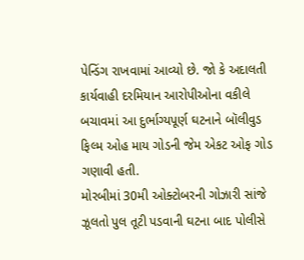પેન્ડિંગ રાખવામાં આવ્યો છે. જો કે અદાલતી કાર્યવાહી દરમિયાન આરોપીઓના વકીલે બચાવમાં આ દુર્ભાગ્યપૂર્ણ ઘટનાને બૉલીવુડ ફિલ્મ ઓહ માય ગોડની જેમ એકટ ઓફ ગોડ ગણાવી હતી.
મોરબીમાં 30મી ઓક્ટોબરની ગોઝારી સાંજે ઝૂલતો પુલ તૂટી પડવાની ઘટના બાદ પોલીસે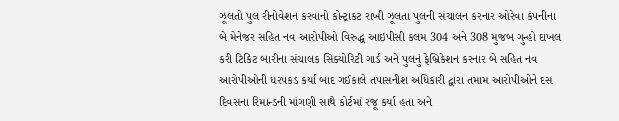ઝૂલતો પુલ રીનોવેશન કરવાનો કોન્ટ્રાકટ રાખી ઝૂલતા પુલની સંચાલન કરનાર ઓરેવા કંપનીના બે મેનેજર સહિત નવ આરોપીઓ વિરુદ્ધ આઇપીસી કલમ 304 અને 308 મુજબ ગુન્હો દાખલ કરી ટિકિટ બારીના સંચાલક સિક્યોરિટી ગાર્ડ અને પુલનું ફેબ્રિકેશન કરનાર બે સહિત નવ આરોપીઓની ધરપકડ કર્યા બાદ ગઈકાલે તપાસનીશ અધિકારી દ્વારા તમામ આરોપીઓને દસ દિવસના રિમાન્ડની માંગણી સાથે કોર્ટમાં રજૂ કર્યા હતા અને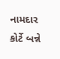નામદાર કોર્ટે બન્ને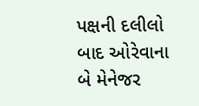પક્ષની દલીલો બાદ ઓરેવાના બે મેનેજર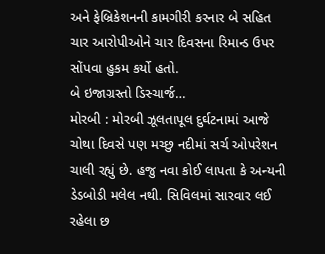અને ફેબ્રિકેશનની કામગીરી કરનાર બે સહિત ચાર આરોપીઓને ચાર દિવસના રિમાન્ડ ઉપર સોંપવા હુકમ કર્યો હતો.
બે ઇજાગ્રસ્તો ડિસ્ચાર્જ…
મોરબી : મોરબી ઝૂલતાપૂલ દુર્ઘટનામાં આજે ચોથા દિવસે પણ મચ્છુ નદીમાં સર્ચ ઓપરેશન ચાલી રહ્યું છે. હજુ નવા કોઈ લાપતા કે અન્યની ડેડબોડી મલેલ નથી. સિવિલમાં સારવાર લઈ રહેલા છ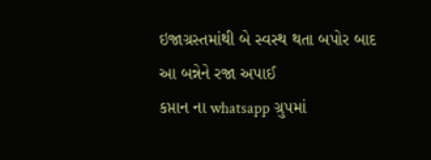ઇજાગ્રસ્તમાંથી બે સ્વસ્થ થતા બપોર બાદ આ બન્નેને રજા અપાઈ
કપ્તાન ના whatsapp ગ્રુપમાં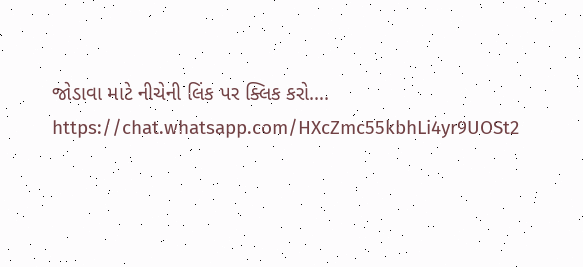જોડાવા માટે નીચેની લિંક પર ક્લિક કરો…. https://chat.whatsapp.com/HXcZmc55kbhLi4yr9UOSt2